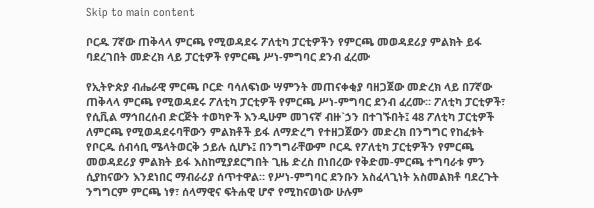Skip to main content

ቦርዱ 7ኛው ጠቅላላ ምርጫ የሚወዳደሩ ፖለቲካ ፓርቲዎችን የምርጫ መወዳደሪያ ምልክት ይፋ ባደረገበት መድረክ ላይ ፓርቲዎች የምርጫ ሥነ-ምግባር ደንብ ፈረሙ

የኢትዮጵያ ብሔራዊ ምርጫ ቦርድ ባሳለፍነው ሣምንት መጠናቀቂያ ባዘጋጀው መድረክ ላይ በ7ኛው ጠቅላላ ምርጫ የሚወዳደሩ ፖለቲካ ፓርቲዎች የምርጫ ሥነ-ምግባር ደንብ ፈረሙ። ፖለቲካ ፓርቲዎች፣ የሲቪል ማኅበረሰብ ድርጅት ተወካዮች እንዲሁም መገናኛ ብዙ`ኃን በተገኙበት፤ 48 ፖለቲካ ፓርቲዎች ለምርጫ የሚወዳደሩባቸውን ምልክቶች ይፋ ለማድረግ የተዘጋጀውን መድረክ በንግግር የከፈቱት የቦርዱ ሰብሳቢ ሜላትወርቅ ኃይሉ ሲሆኑ፤ በንግግራቸውም ቦርዱ የፖለቲካ ፓርቲዎችን የምርጫ መወዳደሪያ ምልክት ይፋ እስከሚያደርግበት ጊዜ ድረስ በነበረው የቅድመ-ምርጫ ተግባራቱ ምን ሲያከናውን እንደነበር ማብራሪያ ሰጥተዋል። የሥነ-ምግባር ደንቡን አስፈላጊነት አስመልክቶ ባደረጉት ንግግርም ምርጫ ነፃ፣ ሰላማዊና ፍትሐዊ ሆኖ የሚከናወነው ሁሉም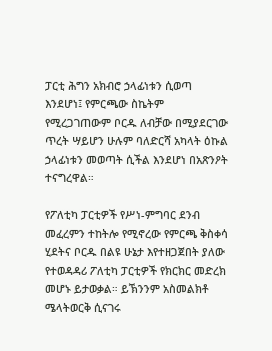ፓርቲ ሕግን አክብሮ ኃላፊነቱን ሲወጣ እንደሆነ፤ የምርጫው ስኬትም የሚረጋገጠውም ቦርዱ ለብቻው በሚያደርገው ጥረት ሣይሆን ሁሉም ባለድርሻ አካላት ዕኩል ኃላፊነቱን መወጣት ሲችል እንደሆነ በአጽንዖት ተናግረዋል።

የፖለቲካ ፓርቲዎች የሥነ-ምግባር ደንብ መፈረምን ተከትሎ የሚኖረው የምርጫ ቅስቀሳ ሂደትና ቦርዱ በልዩ ሁኔታ እየተዘጋጀበት ያለው የተወዳዳሪ ፖለቲካ ፓርቲዎች የክርክር መድረክ መሆኑ ይታወቃል። ይኽንንም አስመልክቶ ሜላትወርቅ ሲናገሩ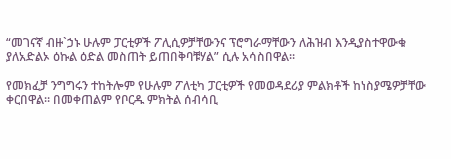“መገናኛ ብዙ`ኃኑ ሁሉም ፓርቲዎች ፖሊሲዎቻቸውንና ፕሮግራማቸውን ለሕዝብ እንዲያስተዋውቁ ያለአድልኦ ዕኩል ዕድል መስጠት ይጠበቅባቹሃል” ሲሉ አሳስበዋል።

የመክፈቻ ንግግሩን ተከትሎም የሁሉም ፖለቲካ ፓርቲዎች የመወዳደሪያ ምልክቶች ከነስያሜዎቻቸው ቀርበዋል። በመቀጠልም የቦርዱ ምክትል ሰብሳቢ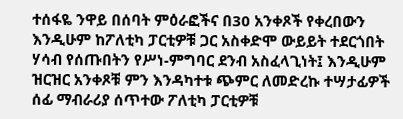ተሰፋዬ ንዋይ በሰባት ምዕራፎችና በ30 አንቀጾች የቀረበውን እንዲሁም ከፖለቲካ ፓርቲዎቹ ጋር አስቀድሞ ውይይት ተደርጎበት ሃሳብ የሰጡበትን የሥነ-ምግባር ደንብ አስፈላጊነት፤ እንዲሁም ዝርዝር አንቀጾቹ ምን እንዳካተቱ ጭምር ለመድረኩ ተሣታፊዎች ሰፊ ማብራሪያ ሰጥተው ፖለቲካ ፓርቲዎቹ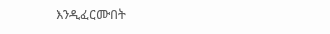እንዲፈርሙበት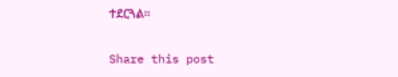ተደርጓል።

Share this post